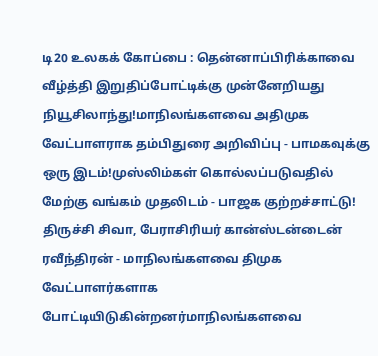டி20 உலகக் கோப்பை : தென்னாப்பிரிக்காவை வீழ்த்தி இறுதிப்போட்டிக்கு முன்னேறியது நியூசிலாந்து!மாநிலங்களவை அதிமுக வேட்பாளராக தம்பிதுரை அறிவிப்பு - பாமகவுக்கு ஒரு இடம்!முஸ்லிம்கள் கொல்லப்படுவதில் மேற்கு வங்கம் முதலிடம் - பாஜக குற்றச்சாட்டு! திருச்சி சிவா, பேராசிரியர் கான்ஸ்டன்டைன் ரவீந்திரன் - மாநிலங்களவை திமுக வேட்பாளர்களாக போட்டியிடுகின்றனர்மாநிலங்களவை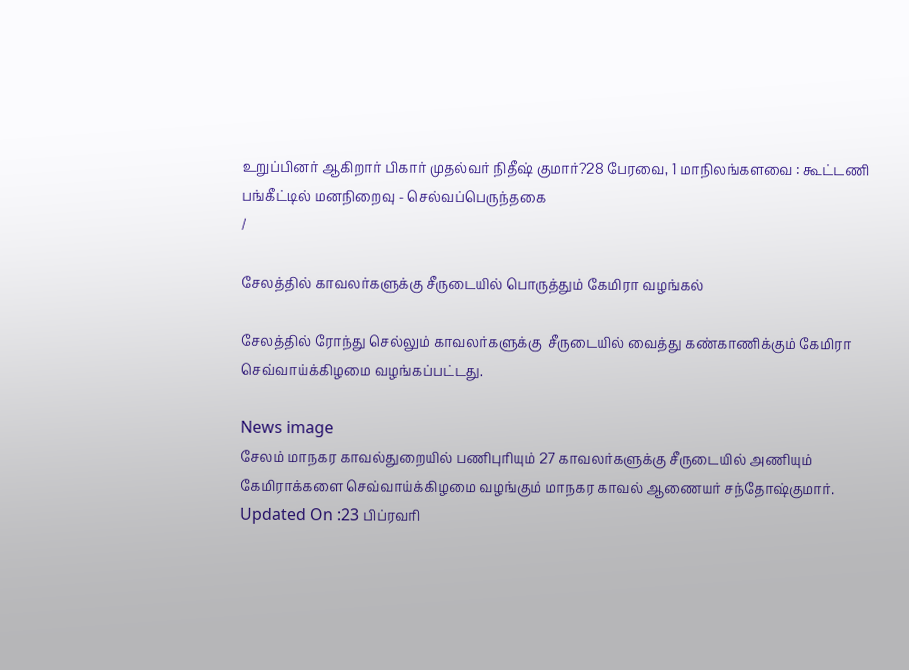உறுப்பினர் ஆகிறார் பிகார் முதல்வர் நிதீஷ் குமார்?28 பேரவை, 1 மாநிலங்களவை : கூட்டணி பங்கீட்டில் மனநிறைவு - செல்வப்பெருந்தகை
/

சேலத்தில் காவலர்களுக்கு சீருடையில் பொருத்தும் கேமிரா வழங்கல்

சேலத்தில் ரோந்து செல்லும் காவலர்களுக்கு  சீருடையில் வைத்து கண்காணிக்கும் கேமிரா செவ்வாய்க்கிழமை வழங்கப்பட்டது.

News image
சேலம் மாநகர காவல்துறையில் பணிபுரியும் 27 காவலர்களுக்கு சீருடையில் அணியும் கேமிராக்களை செவ்வாய்க்கிழமை வழங்கும் மாநகர காவல் ஆணையர் சந்தோஷ்குமார்.
Updated On :23 பிப்ரவரி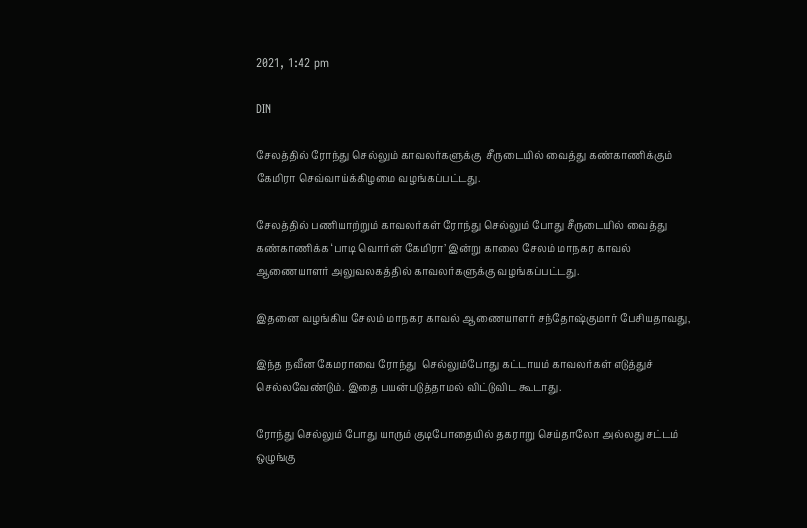2021, 1:42 pm

DIN

சேலத்தில் ரோந்து செல்லும் காவலர்களுக்கு  சீருடையில் வைத்து கண்காணிக்கும் கேமிரா செவ்வாய்க்கிழமை வழங்கப்பட்டது.

சேலத்தில் பணியாற்றும் காவலர்கள் ரோந்து செல்லும் போது சீருடையில் வைத்து கண்காணிக்க ‘பாடி வொர்ன் கேமிரா’ இன்று காலை சேலம் மாநகர காவல் ஆணையாளர் அலுவலகத்தில் காவலர்களுக்கு வழங்கப்பட்டது.

இதனை வழங்கிய சேலம் மாநகர காவல் ஆணையாளர் சந்தோஷ்குமார் பேசியதாவது,

இந்த நவீன கேமராவை ரோந்து  செல்லும்போது கட்டாயம் காவலர்கள் எடுத்துச் செல்லவேண்டும். இதை பயன்படுத்தாமல் விட்டுவிட கூடாது.

ரோந்து செல்லும் போது யாரும் குடிபோதையில் தகராறு செய்தாலோ அல்லது சட்டம் ஒழுங்கு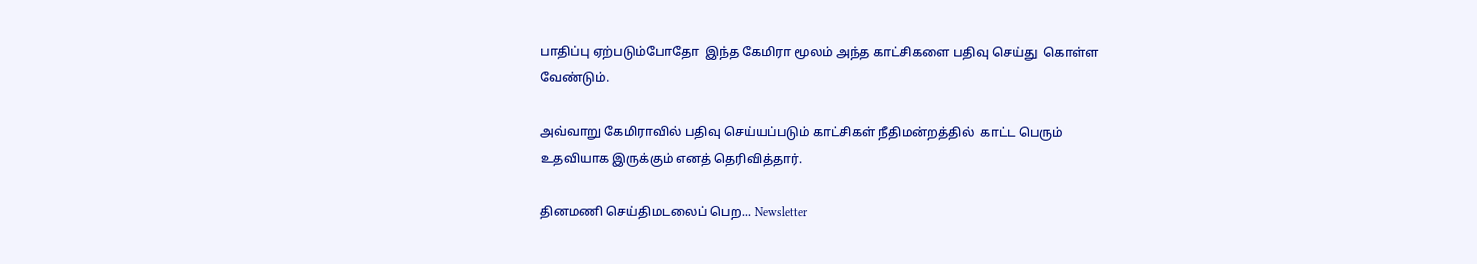பாதிப்பு ஏற்படும்போதோ  இந்த கேமிரா மூலம் அந்த காட்சிகளை பதிவு செய்து  கொள்ள வேண்டும்.

அவ்வாறு கேமிராவில் பதிவு செய்யப்படும் காட்சிகள் நீதிமன்றத்தில்  காட்ட பெரும் உதவியாக இருக்கும் எனத் தெரிவித்தார்.

தினமணி செய்திமடலைப் பெற... Newsletter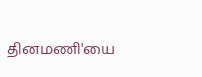தினமணி'யை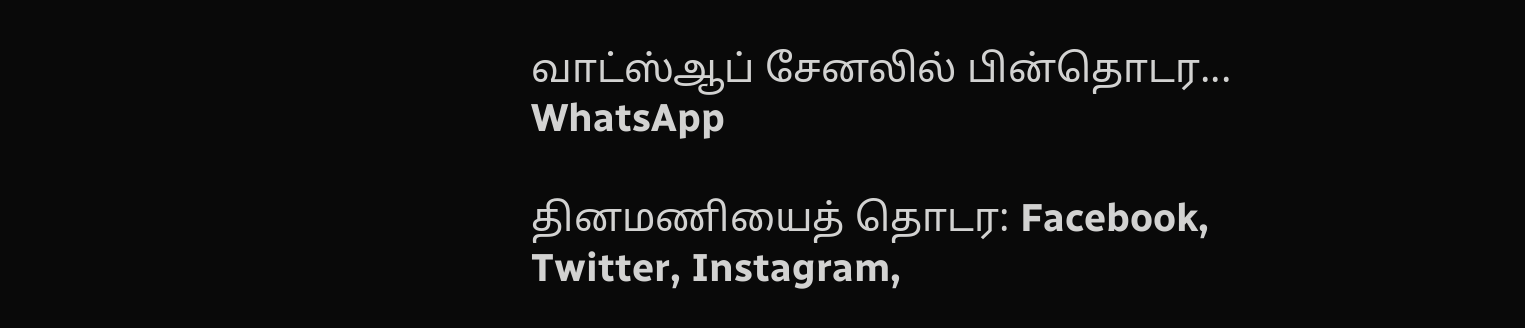வாட்ஸ்ஆப் சேனலில் பின்தொடர... WhatsApp

தினமணியைத் தொடர: Facebook, Twitter, Instagram,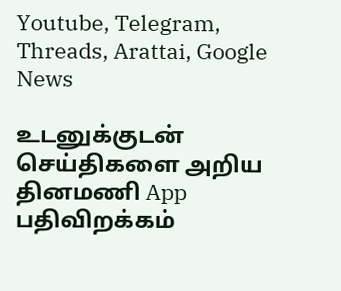Youtube, Telegram, Threads, Arattai, Google News

உடனுக்குடன் செய்திகளை அறிய தினமணி App பதிவிறக்கம்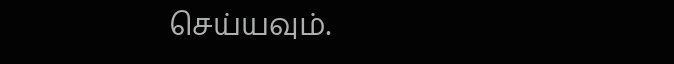செய்யவும்.